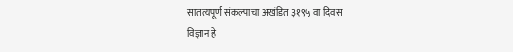सातत्यपूर्ण संकल्पाचा अखंडित ३१९५ वा दिवस
विज्ञान हे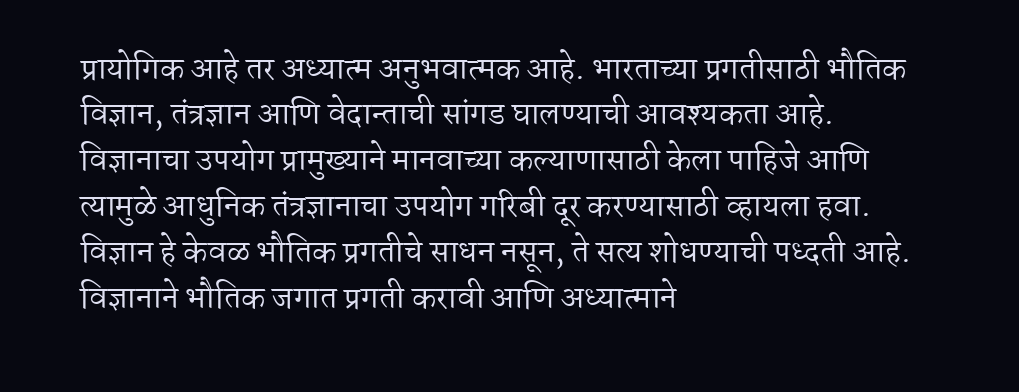प्रायोगिक आहे तर अध्यात्म अनुभवात्मक आहे. भारताच्या प्रगतीसाठी भौतिक विज्ञान, तंत्रज्ञान आणि वेदान्ताची सांगड घालण्याची आवश्यकता आहे. विज्ञानाचा उपयोग प्रामुख्याने मानवाच्या कल्याणासाठी केला पाहिजे आणि त्यामुळे आधुनिक तंत्रज्ञानाचा उपयोग गरिबी दूर करण्यासाठी व्हायला हवा. विज्ञान हे केवळ भौतिक प्रगतीचे साधन नसून, ते सत्य शोधण्याची पध्दती आहे. विज्ञानाने भौतिक जगात प्रगती करावी आणि अध्यात्माने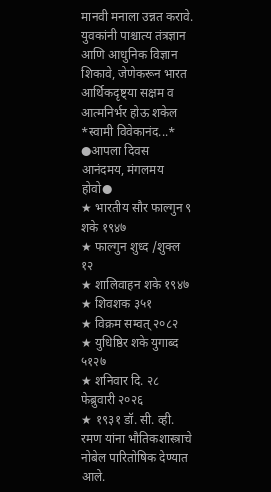मानवी मनाला उन्नत करावे. युवकांनी पाश्चात्य तंत्रज्ञान आणि आधुनिक विज्ञान शिकावे, जेणेकरून भारत आर्थिकदृष्ट्या सक्षम व आत्मनिर्भर होऊ शकेल
*स्वामी विवेकानंद...*
●आपला दिवस आनंदमय, मंगलमय होवो●
★ भारतीय सौर फाल्गुन ९ शके १९४७
★ फाल्गुन शुध्द /शुक्ल १२
★ शालिवाहन शके १९४७
★ शिवशक ३५१
★ विक्रम सम्वत् २०८२
★ युधिष्ठिर शके युगाब्द ५१२७
★ शनिवार दि. २८ फेब्रुवारी २०२६
★ १९३१ डॉ. सी. व्ही. रमण यांना भौतिकशास्त्राचे नोबेल पारितोषिक देण्यात आले.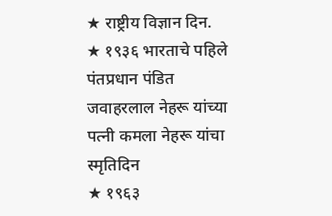★ राष्ट्रीय विज्ञान दिन.
★ १९३६ भारताचे पहिले पंतप्रधान पंडित जवाहरलाल नेहरू यांच्या पत्नी कमला नेहरू यांचा स्मृतिदिन
★ १९६३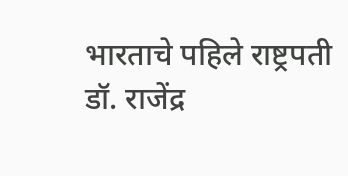भारताचे पहिले राष्ट्रपती डॉ. राजेंद्र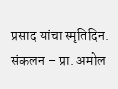प्रसाद यांचा स्मृतिदिन.
संकलन – प्रा. अमोल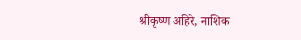श्रीकृष्ण अहिरे, नाशिक